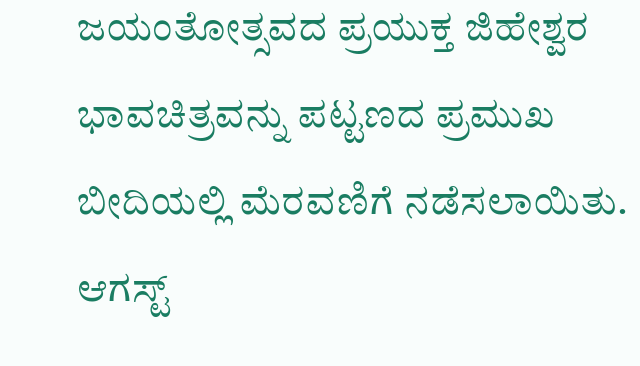ಜಯಂತೋತ್ಸವದ ಪ್ರಯುಕ್ತ ಜಿಹೇಶ್ವರ ಭಾವಚಿತ್ರವನ್ನು ಪಟ್ಟಣದ ಪ್ರಮುಖ ಬೀದಿಯಲ್ಲಿ ಮೆರವಣಿಗೆ ನಡೆಸಲಾಯಿತು. ಆಗಸ್ಟ್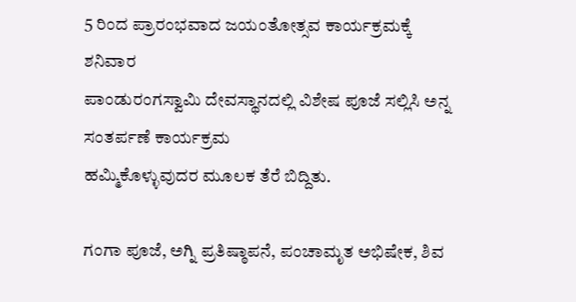5 ರಿಂದ ಪ್ರಾರಂಭವಾದ ಜಯಂತೋತ್ಸವ ಕಾರ್ಯಕ್ರಮಕ್ಕೆ ಶನಿವಾರ
ಪಾಂಡುರಂಗಸ್ವಾಮಿ ದೇವಸ್ಥಾನದಲ್ಲಿ ವಿಶೇಷ ಪೂಜೆ ಸಲ್ಲಿಸಿ ಅನ್ನ ಸಂತರ್ಪಣೆ ಕಾರ್ಯಕ್ರಮ
ಹಮ್ಮಿಕೊಳ್ಳುವುದರ ಮೂಲಕ ತೆರೆ ಬಿದ್ದಿತು.

ಗಂಗಾ ಪೂಜೆ, ಅಗ್ನಿ ಪ್ರತಿಷ್ಠಾಪನೆ, ಪಂಚಾಮೃತ ಅಭಿಷೇಕ, ಶಿವ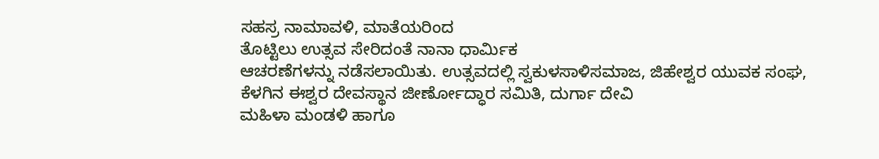ಸಹಸ್ರ ನಾಮಾವಳಿ, ಮಾತೆಯರಿಂದ
ತೊಟ್ಟಿಲು ಉತ್ಸವ ಸೇರಿದಂತೆ ನಾನಾ ಧಾರ್ಮಿಕ
ಆಚರಣೆಗಳನ್ನು ನಡೆಸಲಾಯಿತು. ಉತ್ಸವದಲ್ಲಿ ಸ್ವಕುಳಸಾಳಿಸಮಾಜ, ಜಿಹೇಶ್ವರ ಯುವಕ ಸಂಘ, ಕೆಳಗಿನ ಈಶ್ವರ ದೇವಸ್ಥಾನ ಜೀರ್ಣೋದ್ಧಾರ ಸಮಿತಿ, ದುರ್ಗಾ ದೇವಿ
ಮಹಿಳಾ ಮಂಡಳಿ ಹಾಗೂ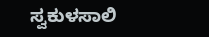ಸ್ವಕುಳಸಾಲಿ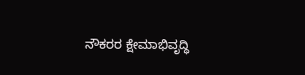ನೌಕರರ ಕ್ಷೇಮಾಭಿವೃದ್ಧಿ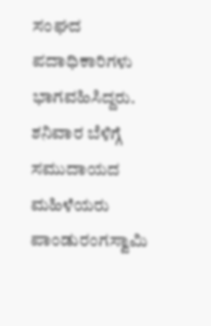ಸಂಘದ ಪದಾಧಿಕಾರಿಗಳು
ಭಾಗವಹಿಸಿದ್ದರು.
ಶನಿವಾರ ಬೆಳಿಗ್ಗೆ ಸಮುದಾಯದ ಮಹಿಳೆಯರು ಪಾಂಡುರಂಗಸ್ವಾಮಿ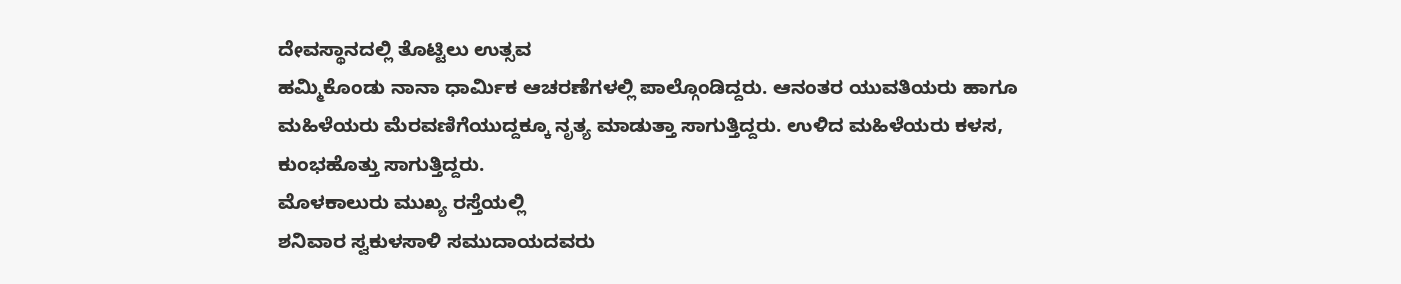ದೇವಸ್ಥಾನದಲ್ಲಿ ತೊಟ್ಟಿಲು ಉತ್ಸವ
ಹಮ್ಮಿಕೊಂಡು ನಾನಾ ಧಾರ್ಮಿಕ ಆಚರಣೆಗಳಲ್ಲಿ ಪಾಲ್ಗೊಂಡಿದ್ದರು. ಆನಂತರ ಯುವತಿಯರು ಹಾಗೂ
ಮಹಿಳೆಯರು ಮೆರವಣಿಗೆಯುದ್ದಕ್ಕೂ ನೃತ್ಯ ಮಾಡುತ್ತಾ ಸಾಗುತ್ತಿದ್ದರು. ಉಳಿದ ಮಹಿಳೆಯರು ಕಳಸ,
ಕುಂಭಹೊತ್ತು ಸಾಗುತ್ತಿದ್ದರು.
ಮೊಳಕಾಲುರು ಮುಖ್ಯ ರಸ್ತೆಯಲ್ಲಿ
ಶನಿವಾರ ಸ್ವಕುಳಸಾಳಿ ಸಮುದಾಯದವರು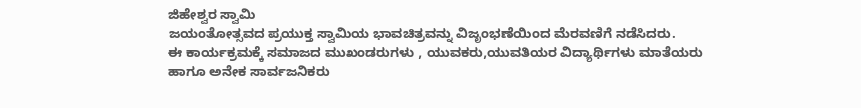ಜಿಹೇಶ್ವರ ಸ್ವಾಮಿ
ಜಯಂತೋತ್ಸವದ ಪ್ರಯುಕ್ತ ಸ್ವಾಮಿಯ ಭಾವಚಿತ್ರವನ್ನು ವಿಜೃಂಭಣೆಯಿಂದ ಮೆರವಣಿಗೆ ನಡೆಸಿದರು.
ಈ ಕಾರ್ಯಕ್ರಮಕ್ಕೆ ಸಮಾಜದ ಮುಖಂಡರುಗಳು , ಯುವಕರು,ಯುವತಿಯರ ವಿದ್ಯಾರ್ಥಿಗಳು ಮಾತೆಯರು ಹಾಗೂ ಅನೇಕ ಸಾರ್ವಜನಿಕರು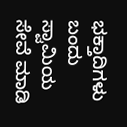ಭಕ್ತಾದಿಗಳು ಬಂದು ಸ್ವಾಮಿಯ ಸೇವೆ ಮಾಡಿ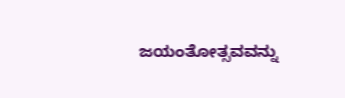ಜಯಂತೋತ್ಸವವನ್ನು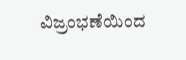ವಿಜ್ರಂಭಣೆಯಿಂದ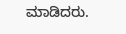ಮಾಡಿದರು.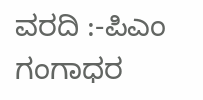ವರದಿ :-ಪಿಎಂ ಗಂಗಾಧರ